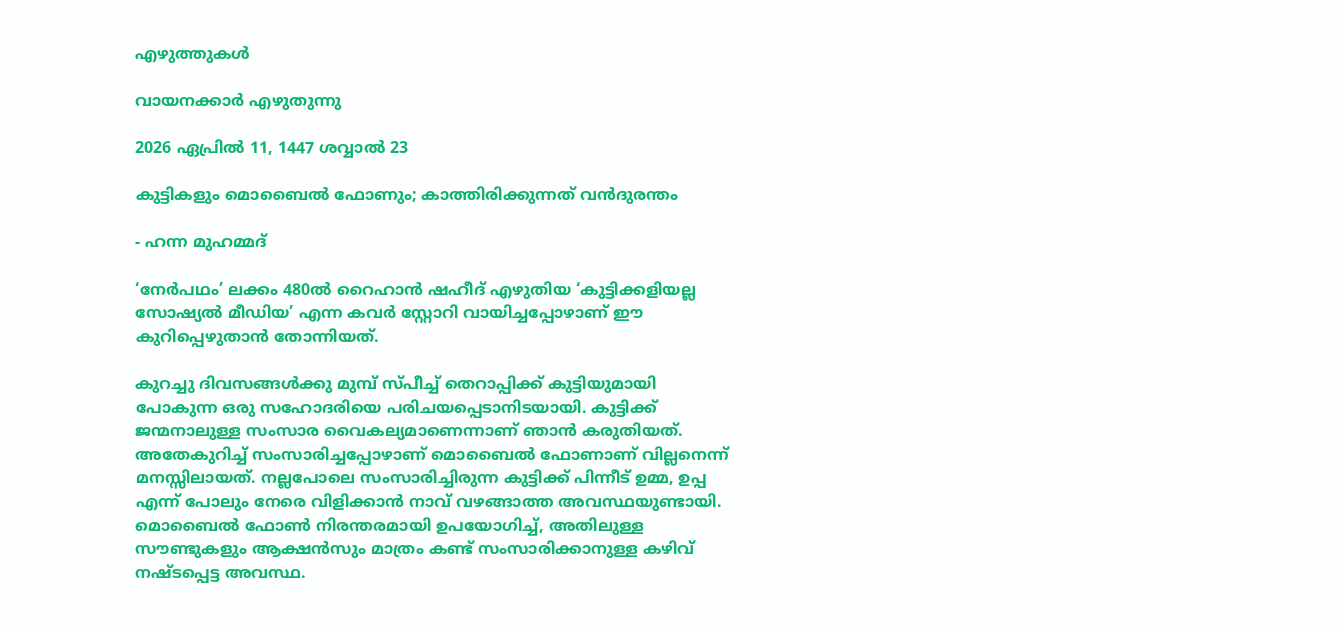എഴുത്തുകള്‍

വായനക്കാർ എഴുതുന്നു

2026 ഏപ്രിൽ 11, 1447 ശവ്വാൽ 23

കുട്ടികളും മൊബൈൽ ഫോണും; കാത്തിരിക്കുന്നത് വൻദുരന്തം

- ഹന്ന മുഹമ്മദ്

‘നേർപഥം’ ലക്കം 480ൽ റൈഹാൻ ഷഹീദ് എഴുതിയ ‘കുട്ടിക്കളിയല്ല സോഷ്യൽ മീഡിയ’ എന്ന കവർ സ്റ്റോറി വായിച്ചപ്പോഴാണ് ഈ കുറിപ്പെഴുതാൻ തോന്നിയത്.

കുറച്ചു ദിവസങ്ങൾക്കു മുമ്പ് സ്പീച്ച് തെറാപ്പിക്ക് കുട്ടിയുമായി പോകുന്ന ഒരു സഹോദരിയെ പരിചയപ്പെടാനിടയായി. കുട്ടിക്ക് ജന്മനാലുള്ള സംസാര വൈകല്യമാണെന്നാണ് ഞാൻ കരുതിയത്. അതേകുറിച്ച് സംസാരിച്ചപ്പോഴാണ് മൊബൈൽ ഫോണാണ് വില്ലനെന്ന് മനസ്സിലായത്. നല്ലപോലെ സംസാരിച്ചിരുന്ന കുട്ടിക്ക് പിന്നീട് ഉമ്മ, ഉപ്പ എന്ന് പോലും നേരെ വിളിക്കാൻ നാവ് വഴങ്ങാത്ത അവസ്ഥയുണ്ടായി. മൊബൈൽ ഫോൺ നിരന്തരമായി ഉപയോഗിച്ച്, അതിലുള്ള സൗണ്ടുകളും ആക്ഷൻസും മാത്രം കണ്ട് സംസാരിക്കാനുള്ള കഴിവ് നഷ്ടപ്പെട്ട അവസ്ഥ.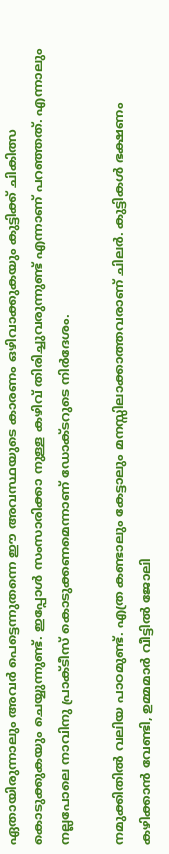ഏതായിരുന്നാലും അവർ പെട്ടെന്നുതന്നെ ഈ അവസ്ഥയുടെ കാരണം ഒഴിവാക്കുകയും കുട്ടിക്ക് ചികിത്സ കൊടുക്കുകയും ചെയ്യുന്നുണ്ട്. ഇപ്പോൾ സംസാരിക്കാ നുള്ള കഴിവ് തിരിച്ചുവരുന്നുണ്ട് എന്നാണ് പറഞ്ഞത്. എന്നാലും നല്ലപോലെ നാവിനു പ്രാക്ടീസ് കൊടുക്കണമെന്നാണ് ഡോക്ടറുടെ നിർദേശം.

നമുക്കിതിൽ വലിയ പാഠമുണ്ട്. എത്ര കണ്ടാലും കേട്ടാലും മനസ്സിലാക്കാത്തവരാണ് ചിലർ. കുട്ടികൾ ഭക്ഷണം കഴിക്കാൻ വേണ്ടി, ഉമ്മമാർ വീട്ടിൽ ജോലി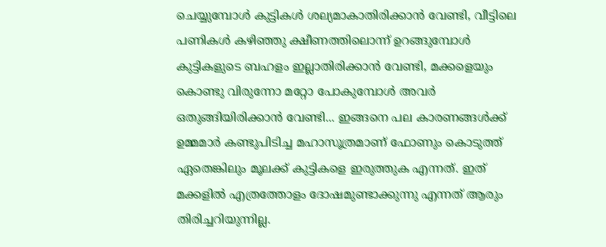ചെയ്യുമ്പോൾ കുട്ടികൾ ശല്യമാകാതിരിക്കാൻ വേണ്ടി, വീട്ടിലെ പണികൾ കഴിഞ്ഞു ക്ഷീണത്തിലൊന്ന് ഉറങ്ങുമ്പോൾ കുട്ടികളുടെ ബഹളം ഇല്ലാതിരിക്കാൻ വേണ്ടി, മക്കളെയും കൊണ്ടു വിരുന്നോ മറ്റോ പോകുമ്പോൾ അവർ ഒതുങ്ങിയിരിക്കാൻ വേണ്ടി... ഇങ്ങനെ പല കാരണങ്ങൾക്ക് ഉമ്മമാർ കണ്ടുപിടിച്ച മഹാസൂത്രമാണ് ഫോണും കൊടുത്ത് ഏതെങ്കിലും മൂലക്ക് കുട്ടികളെ ഇരുത്തുക എന്നത്. ഇത് മക്കളിൽ എത്രത്തോളം ദോഷമുണ്ടാക്കുന്നു എന്നത് ആരും തിരിച്ചറിയുന്നില്ല.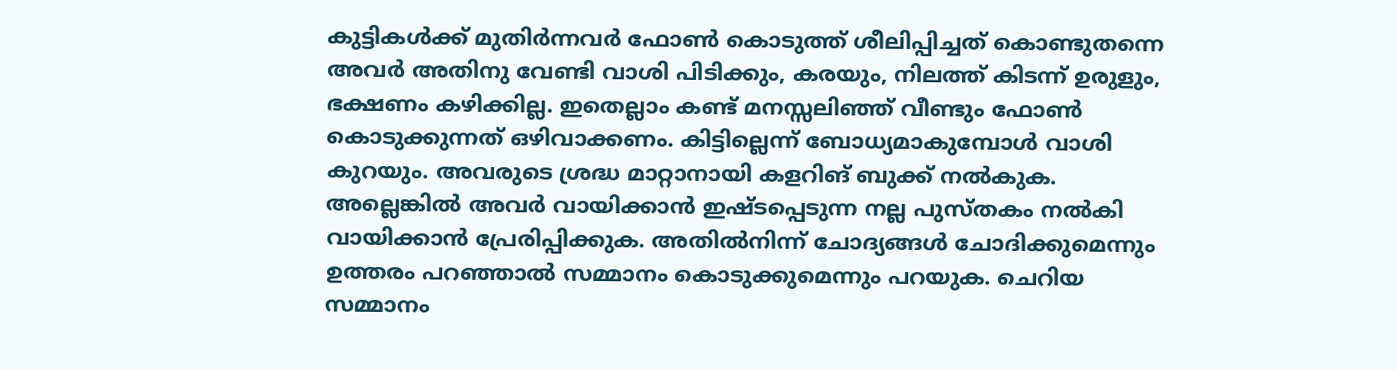കുട്ടികൾക്ക് മുതിർന്നവർ ഫോൺ കൊടുത്ത് ശീലിപ്പിച്ചത് കൊണ്ടുതന്നെ അവർ അതിനു വേണ്ടി വാശി പിടിക്കും, കരയും, നിലത്ത് കിടന്ന് ഉരുളും, ഭക്ഷണം കഴിക്കില്ല. ഇതെല്ലാം കണ്ട് മനസ്സലിഞ്ഞ് വീണ്ടും ഫോൺ കൊടുക്കുന്നത് ഒഴിവാക്കണം. കിട്ടില്ലെന്ന് ബോധ്യമാകുമ്പോൾ വാശി കുറയും. അവരുടെ ശ്രദ്ധ മാറ്റാനായി കളറിങ് ബുക്ക് നൽകുക. അല്ലെങ്കിൽ അവർ വായിക്കാൻ ഇഷ്ടപ്പെടുന്ന നല്ല പുസ്തകം നൽകി വായിക്കാൻ പ്രേരിപ്പിക്കുക. അതിൽനിന്ന് ചോദ്യങ്ങൾ ചോദിക്കുമെന്നും ഉത്തരം പറഞ്ഞാൽ സമ്മാനം കൊടുക്കുമെന്നും പറയുക. ചെറിയ സമ്മാനം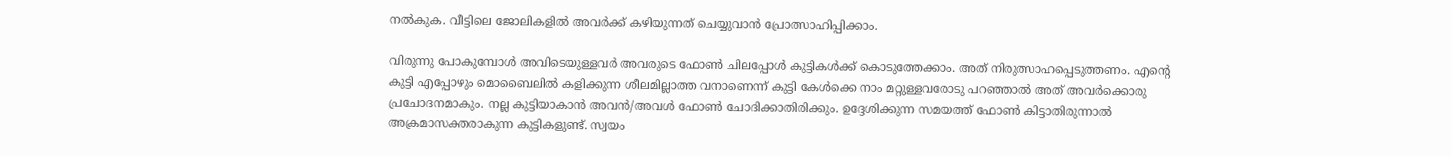നൽകുക. വീട്ടിലെ ജോലികളിൽ അവർക്ക് കഴിയുന്നത് ചെയ്യുവാൻ പ്രോത്സാഹിപ്പിക്കാം.

വിരുന്നു പോകുമ്പോൾ അവിടെയുള്ളവർ അവരുടെ ഫോൺ ചിലപ്പോൾ കുട്ടികൾക്ക് കൊടുത്തേക്കാം. അത് നിരുത്സാഹപ്പെടുത്തണം. എന്റെ കുട്ടി എപ്പോഴും മൊബൈലിൽ കളിക്കുന്ന ശീലമില്ലാത്ത വനാണെന്ന് കുട്ടി കേൾക്കെ നാം മറ്റുള്ളവരോടു പറഞ്ഞാൽ അത് അവർക്കൊരു പ്രചോദനമാകും. നല്ല കുട്ടിയാകാൻ അവൻ/അവൾ ഫോൺ ചോദിക്കാതിരിക്കും. ഉദ്ദേശിക്കുന്ന സമയത്ത് ഫോൺ കിട്ടാതിരുന്നാൽ അക്രമാസക്തരാകുന്ന കുട്ടികളുണ്ട്. സ്വയം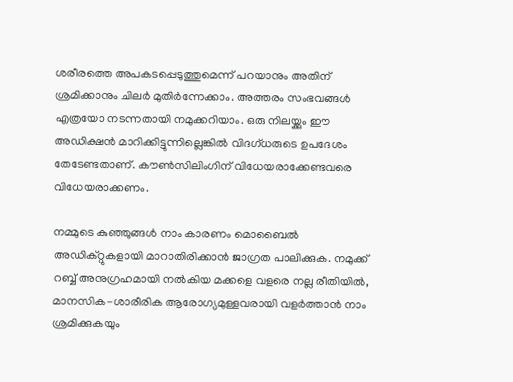ശരീരത്തെ അപകടപ്പെടുത്തുമെന്ന് പറയാനും അതിന് ശ്രമിക്കാനും ചിലർ മുതിർന്നേക്കാം. അത്തരം സംഭവങ്ങൾ എത്രയോ നടന്നതായി നമുക്കറിയാം. ഒരു നിലയ്ക്കും ഈ അഡിക്ഷൻ മാറിക്കിട്ടുന്നില്ലെങ്കിൽ വിദഗ്ധരുടെ ഉപദേശം തേടേണ്ടതാണ്. കൗൺസിലിംഗിന് വിധേയരാക്കേണ്ടവരെ വിധേയരാക്കണം.

നമ്മുടെ കുഞ്ഞുങ്ങൾ നാം കാരണം മൊബൈൽ അഡിക്റ്റുകളായി മാറാതിരിക്കാൻ ജാഗ്രത പാലിക്കുക. നമുക്ക് റബ്ബ് അനുഗ്രഹമായി നൽകിയ മക്കളെ വളരെ നല്ല രീതിയിൽ, മാനസിക-ശാരീരിക ആരോഗ്യമുള്ളവരായി വളർത്താൻ നാം ശ്രമിക്കുകയും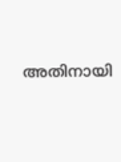അതിനായി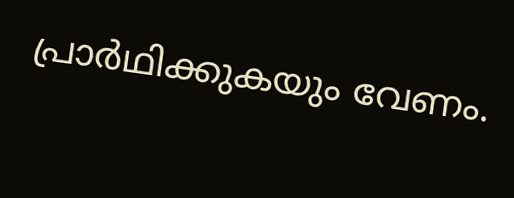പ്രാർഥിക്കുകയും വേണം.